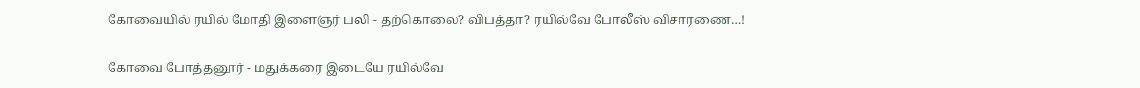கோவையில் ரயில் மோதி இளைஞர் பலி - தற்கொலை? விபத்தா? ரயில்வே போலீஸ் விசாரணை…!

கோவை போத்தனூர் - மதுக்கரை இடையே ரயில்வே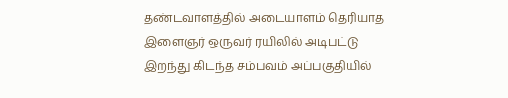தண்டவாளத்தில் அடையாளம் தெரியாத இளைஞர் ஒருவர் ரயிலில் அடிபட்டு இறந்து கிடந்த சம்பவம் அப்பகுதியில்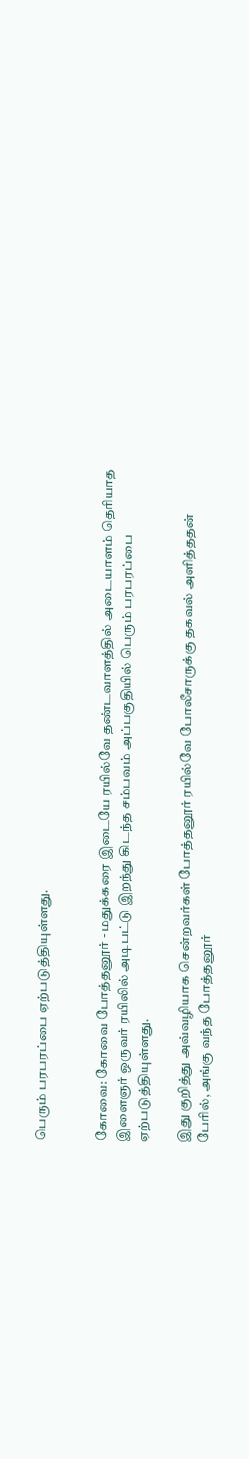பெரும் பரபரப்பை ஏற்படுத்தியுள்ளது.


கோவை: கோவை போத்தனூர் - மதுக்கரை இடையே ரயில்வே தண்டவாளத்தில் அடையாளம் தெரியாத இளைஞர் ஒருவர் ரயிலில் அடிபட்டு இறந்து கிடந்த சம்பவம் அப்பகுதியில் பெரும் பரபரப்பை ஏற்படுத்தியுள்ளது.

இது குறித்து அவ்வழியாக சென்றவர்கள் போத்தனூர் ரயில்வே போலீசாருக்கு தகவல் அளித்ததன் பேரில், அங்கு வந்த போத்தனூர்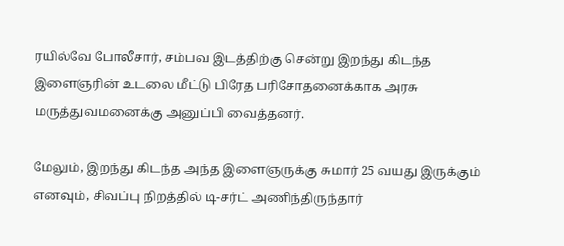ரயில்வே போலீசார், சம்பவ இடத்திற்கு சென்று இறந்து கிடந்த இளைஞரின் உடலை மீட்டு பிரேத பரிசோதனைக்காக அரசு மருத்துவமனைக்கு அனுப்பி வைத்தனர்.

மேலும், இறந்து கிடந்த அந்த இளைஞருக்கு சுமார் 25 வயது இருக்கும் எனவும், சிவப்பு நிறத்தில் டி-சர்ட் அணிந்திருந்தார்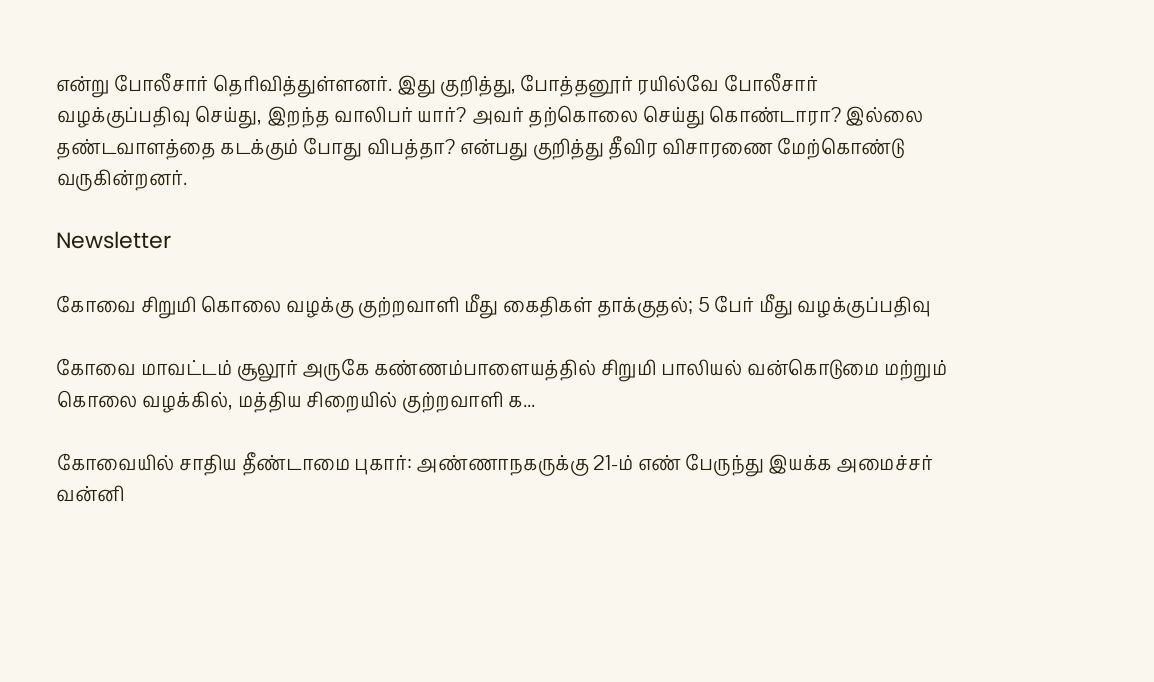என்று போலீசார் தெரிவித்துள்ளனர். இது குறித்து, போத்தனூர் ரயில்வே போலீசார் வழக்குப்பதிவு செய்து, இறந்த வாலிபர் யார்? அவர் தற்கொலை செய்து கொண்டாரா? இல்லை தண்டவாளத்தை கடக்கும் போது விபத்தா? என்பது குறித்து தீவிர விசாரணை மேற்கொண்டு வருகின்றனர்.

Newsletter

கோவை சிறுமி கொலை வழக்கு குற்றவாளி மீது கைதிகள் தாக்குதல்; 5 பேர் மீது வழக்குப்பதிவு

கோவை மாவட்டம் சூலூர் அருகே கண்ணம்பாளையத்தில் சிறுமி பாலியல் வன்கொடுமை மற்றும் கொலை வழக்கில், மத்திய சிறையில் குற்றவாளி க...

கோவையில் சாதிய தீண்டாமை புகார்: அண்ணாநகருக்கு 21-ம் எண் பேருந்து இயக்க அமைச்சர் வன்னி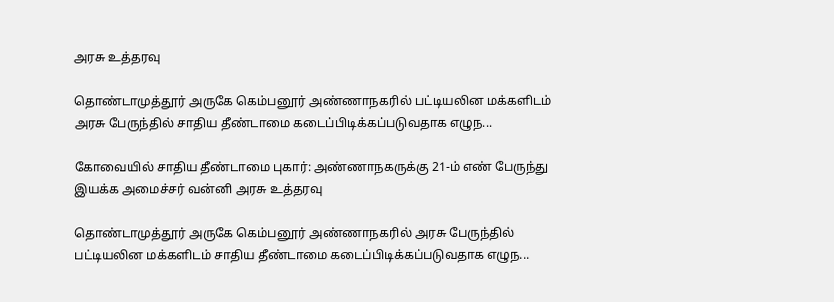அரசு உத்தரவு

தொண்டாமுத்தூர் அருகே கெம்பனூர் அண்ணாநகரில் பட்டியலின மக்களிடம் அரசு பேருந்தில் சாதிய தீண்டாமை கடைப்பிடிக்கப்படுவதாக எழுந...

கோவையில் சாதிய தீண்டாமை புகார்: அண்ணாநகருக்கு 21-ம் எண் பேருந்து இயக்க அமைச்சர் வன்னி அரசு உத்தரவு

தொண்டாமுத்தூர் அருகே கெம்பனூர் அண்ணாநகரில் அரசு பேருந்தில் பட்டியலின மக்களிடம் சாதிய தீண்டாமை கடைப்பிடிக்கப்படுவதாக எழுந...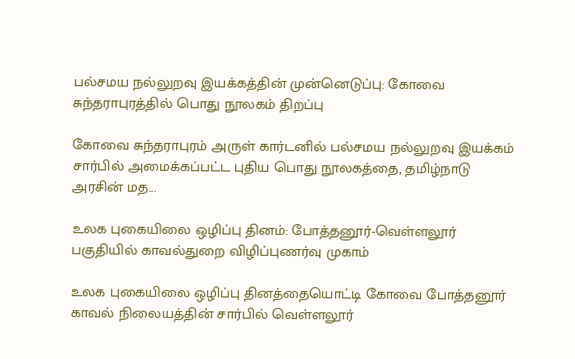பல்சமய நல்லுறவு இயக்கத்தின் முன்னெடுப்பு: கோவை சுந்தராபுரத்தில் பொது நூலகம் திறப்பு

கோவை சுந்தராபுரம் அருள் கார்டனில் பல்சமய நல்லுறவு இயக்கம் சார்பில் அமைக்கப்பட்ட புதிய பொது நூலகத்தை, தமிழ்நாடு அரசின் மத...

உலக புகையிலை ஒழிப்பு தினம்: போத்தனூர்-வெள்ளலூர் பகுதியில் காவல்துறை விழிப்புணர்வு முகாம்

உலக புகையிலை ஒழிப்பு தினத்தையொட்டி கோவை போத்தனூர் காவல் நிலையத்தின் சார்பில் வெள்ளலூர்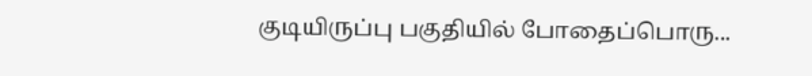குடியிருப்பு பகுதியில் போதைப்பொரு...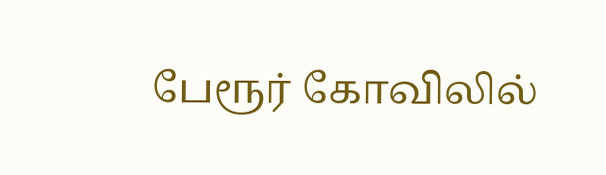பேரூர் கோவிலில்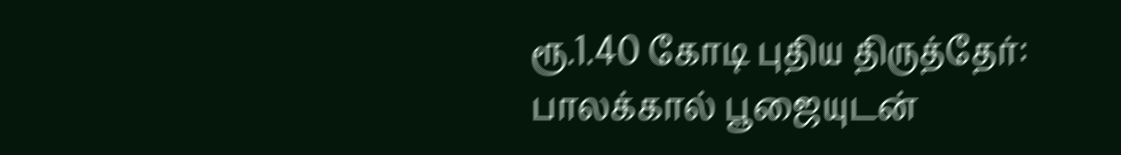ரூ.1.40 கோடி புதிய திருத்தேர்: பாலக்கால் பூஜையுடன்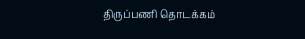திருப்பணி தொடக்கம்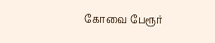கோவை பேரூர்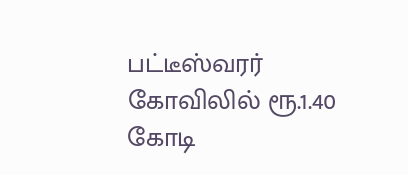பட்டீஸ்வரர் கோவிலில் ரூ.1.40 கோடி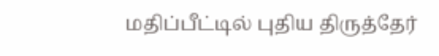மதிப்பீட்டில் புதிய திருத்தேர்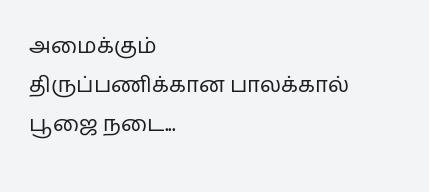அமைக்கும் திருப்பணிக்கான பாலக்கால் பூஜை நடை...